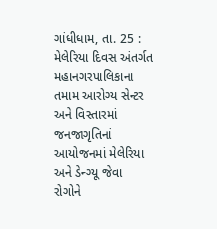ગાંધીધામ, તા. 25 : મેલેરિયા દિવસ અંતર્ગત મહાનગરપાલિકાના
તમામ આરોગ્ય સેન્ટર અને વિસ્તારમાં જનજાગૃતિનાં આયોજનમાં મેલેરિયા અને ડેન્ગ્યૂ જેવા
રોગોને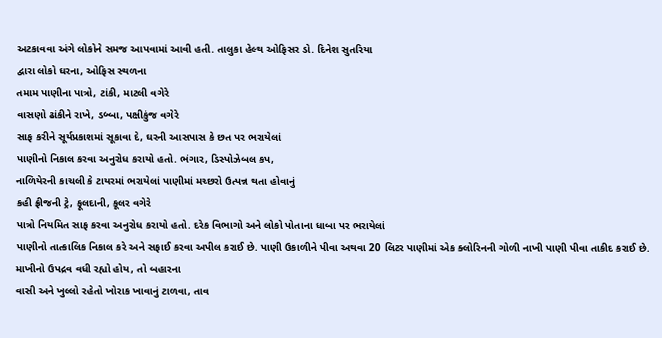અટકાવવા અંગે લોકોને સમજ આપવામાં આવી હતી. તાલુકા હેલ્થ ઓફિસર ડો. દિનેશ સુતરિયા
દ્વારા લોકો ઘરના, ઓફિસ સ્થળના
તમામ પાણીના પાત્રો, ટાંકી, માટલી વગેરે
વાસણો ઢાંકીને રાખે, ડબ્બા, પક્ષીકુંજ વગેરે
સાફ કરીને સૂર્યપ્રકાશમાં સૂકાવા દે, ઘરની આસપાસ કે છત પર ભરાયેલાં
પાણીનો નિકાલ કરવા અનુરોધ કરાયો હતો. ભંગાર, ડિસ્પોઝેબલ કપ,
નાળિયેરની કાચલી કે ટાયરમાં ભરાયેલાં પાણીમાં મચ્છરો ઉત્પન્ન થતા હોવાનું
કહી ફ્રીજની ટ્રે, ફૂલદાની, કૂલર વગેરે
પાત્રો નિયમિત સાફ કરવા અનુરોધ કરાયો હતો. દરેક વિભાગો અને લોકો પોતાના ધાબા પર ભરાયેલાં
પાણીનો તાત્કાલિક નિકાલ કરે અને સફાઈ કરવા અપીલ કરાઈ છે. પાણી ઉકાળીને પીવા અથવા 20 લિટર પાણીમાં એક ક્લોરિનની ગોળી નાખી પાણી પીવા તાકીદ કરાઈ છે.
માખીનો ઉપદ્રવ વધી રહ્યો હોય, તો બહારના
વાસી અને ખુલ્લો રહેતો ખોરાક ખાવાનું ટાળવા, તાવ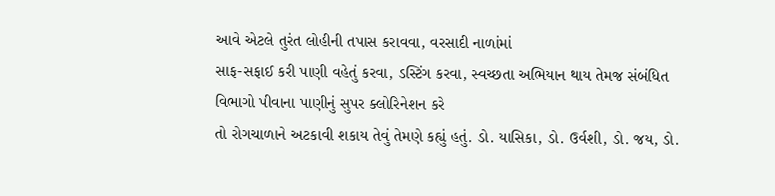આવે એટલે તુરંત લોહીની તપાસ કરાવવા, વરસાદી નાળાંમાં
સાફ-સફાઈ કરી પાણી વહેતું કરવા, ડસ્ટિંગ કરવા, સ્વચ્છતા અભિયાન થાય તેમજ સંબંધિત વિભાગો પીવાના પાણીનું સુપર ક્લોરિનેશન કરે
તો રોગચાળાને અટકાવી શકાય તેવું તેમણે કહ્યું હતું. ડો. યાસિકા, ડો. ઉર્વશી, ડો. જય, ડો.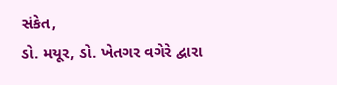સંકેત,
ડો. મયૂર, ડો. ખેતગર વગેરે દ્વારા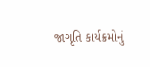જાગૃતિ કાર્યક્રમોનું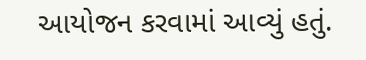આયોજન કરવામાં આવ્યું હતું.